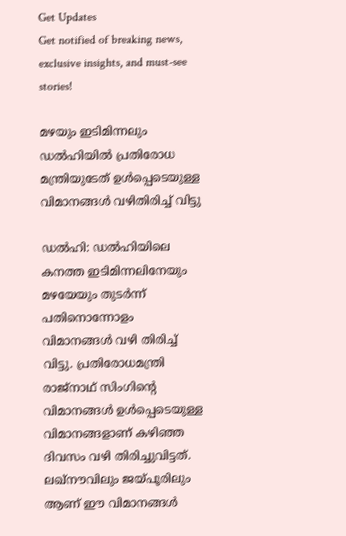Get Updates
Get notified of breaking news, exclusive insights, and must-see stories!

മഴയും ഇടിമിന്നലും ഡൽഹിയിൽ പ്രതിരോധ മന്ത്രിയുടേത് ഉൾപ്പെടെയുള്ള വിമാനങ്ങൾ വഴിതിരിച്ച് വിട്ടു

ഡൽഹി: ഡൽഹിയിലെ കനത്ത ഇടിമിന്നലിനേയും മഴയേയും തുടർന്ന് പതിനൊന്നോളം വിമാനങ്ങൾ വഴി തിരിച്ച് വിട്ടു. പ്രതിരോധമന്ത്രി രാജ്‌നാഥ് സിംഗിന്റെ വിമാനങ്ങൾ ഉൾപ്പെടെയുള്ള വിമാനങ്ങളാണ് കഴിഞ്ഞ ദിവസം വഴി തിരിച്ചുവിട്ടത്. ലഖ്നൗവിലും ജയ്പൂരിലും ആണ് ഈ വിമാനങ്ങൾ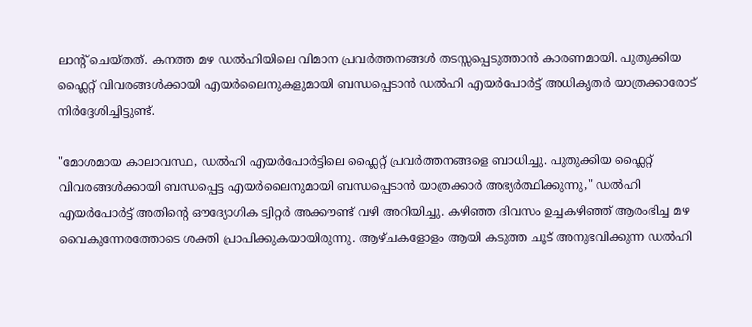ലാന്റ് ചെയ്തത്. കനത്ത മഴ ഡൽഹിയിലെ വിമാന പ്രവർത്തനങ്ങൾ തടസ്സപ്പെടുത്താൻ കാരണമായി. പുതുക്കിയ ഫ്ലൈറ്റ് വിവരങ്ങൾക്കായി എയർലൈനുകളുമായി ബന്ധപ്പെടാൻ ഡൽഹി എയർപോർട്ട് അധികൃതർ യാത്രക്കാരോട് നിർദ്ദേശിച്ചിട്ടുണ്ട്.

"മോശമായ കാലാവസ്ഥ, ഡൽഹി എയർപോർട്ടിലെ ഫ്ലൈറ്റ് പ്രവർത്തനങ്ങളെ ബാധിച്ചു. പുതുക്കിയ ഫ്ലൈറ്റ് വിവരങ്ങൾക്കായി ബന്ധപ്പെട്ട എയർലൈനുമായി ബന്ധപ്പെടാൻ യാത്രക്കാർ അഭ്യർത്ഥിക്കുന്നു," ഡൽഹി എയർപോർട്ട് അതിന്റെ ഔദ്യോഗിക ട്വിറ്റർ അക്കൗണ്ട് വഴി അറിയിച്ചു. കഴിഞ്ഞ ദിവസം ഉച്ചകഴിഞ്ഞ് ആരംഭിച്ച മഴ വൈകുന്നേരത്തോടെ ശക്തി പ്രാപിക്കുകയായിരുന്നു. ആഴ്ചകളോളം ആയി കടുത്ത ചൂട് അനുഭവിക്കുന്ന ഡൽഹി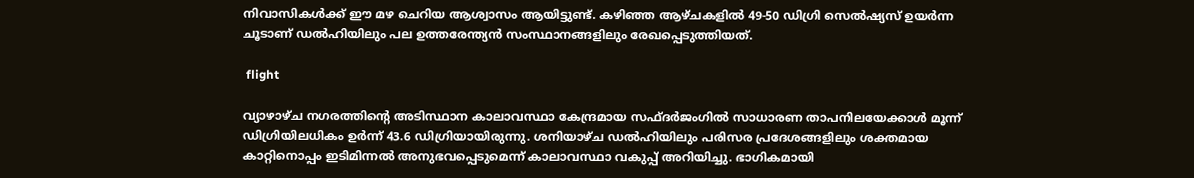നിവാസികൾക്ക് ഈ മഴ ചെറിയ ആശ്വാസം ആയിട്ടുണ്ട്. കഴിഞ്ഞ ആഴ്ചകളിൽ 49-50 ഡിഗ്രി സെൽഷ്യസ് ഉയർന്ന ചൂടാണ് ഡൽഹിയിലും പല ഉത്തരേന്ത്യൻ സംസ്ഥാനങ്ങളിലും രേഖപ്പെടുത്തിയത്.

 flight

വ്യാഴാഴ്ച നഗരത്തിന്റെ അടിസ്ഥാന കാലാവസ്ഥാ കേന്ദ്രമായ സഫ്ദർജംഗിൽ സാധാരണ താപനിലയേക്കാൾ മൂന്ന് ഡിഗ്രിയിലധികം ഉർന്ന് 43.6 ഡിഗ്രിയായിരുന്നു. ശനിയാഴ്ച ഡൽഹിയിലും പരിസര പ്രദേശങ്ങളിലും ശക്തമായ കാറ്റിനൊപ്പം ഇടിമിന്നൽ അനുഭവപ്പെടുമെന്ന് കാലാവസ്ഥാ വകുപ്പ് അറിയിച്ചു. ഭാഗികമായി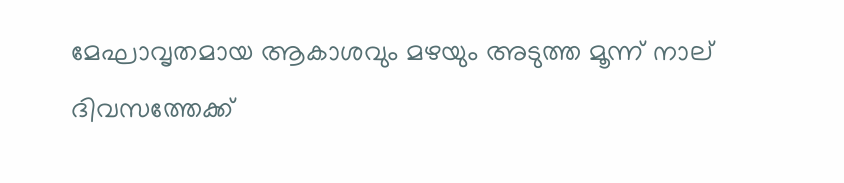മേഘാവൃതമായ ആകാശവും മഴയും അടുത്ത മൂന്ന് നാല് ദിവസത്തേക്ക്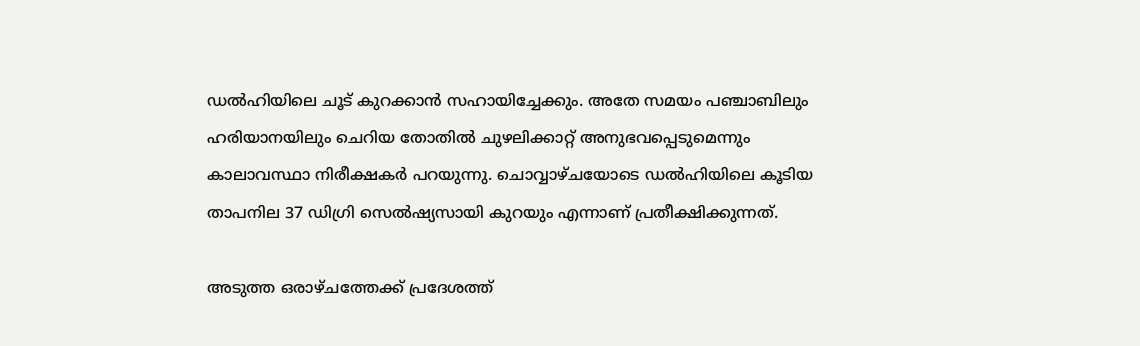ഡൽഹിയിലെ ചൂട് കുറക്കാൻ സഹായിച്ചേക്കും. അതേ സമയം പഞ്ചാബിലും ഹരിയാനയിലും ചെറിയ തോതിൽ ചുഴലിക്കാറ്റ് അനുഭവപ്പെടുമെന്നും കാലാവസ്ഥാ നിരീക്ഷകർ പറയുന്നു. ചൊവ്വാഴ്ചയോടെ ഡൽഹിയിലെ കൂടിയ താപനില 37 ഡിഗ്രി സെൽഷ്യസായി കുറയും എന്നാണ് പ്രതീക്ഷിക്കുന്നത്.

അടുത്ത ഒരാഴ്ചത്തേക്ക് പ്രദേശത്ത്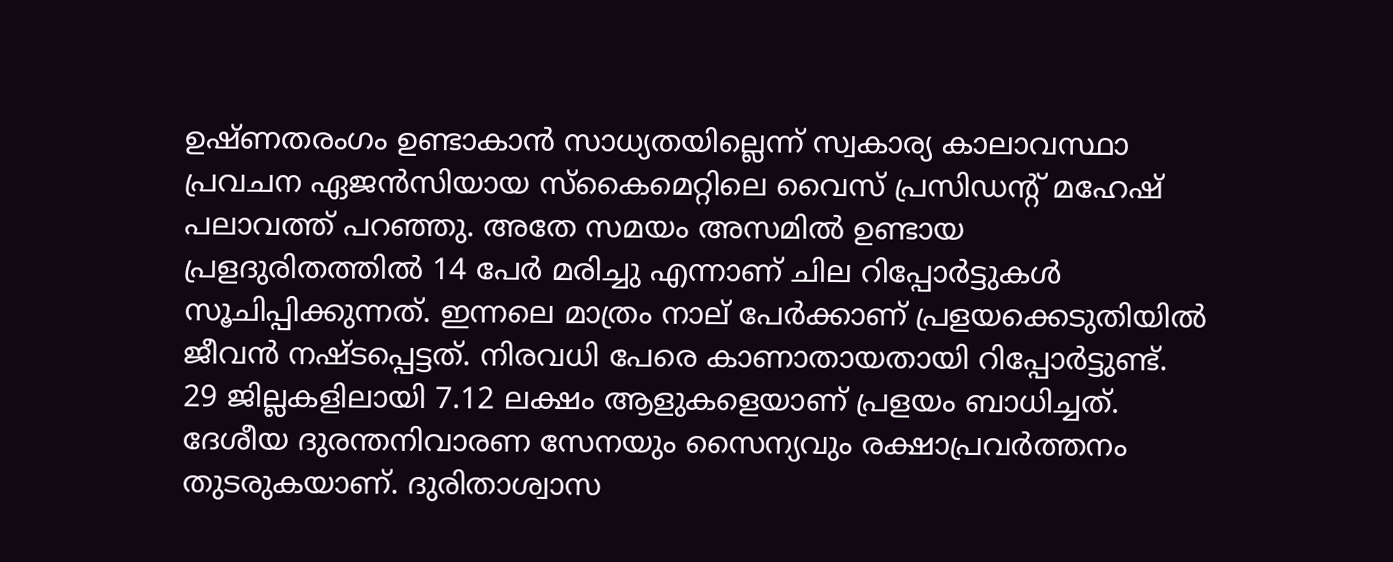ഉഷ്ണതരംഗം ഉണ്ടാകാൻ സാധ്യതയില്ലെന്ന് സ്വകാര്യ കാലാവസ്ഥാ പ്രവചന ഏജൻസിയായ സ്കൈമെറ്റിലെ വൈസ് പ്രസിഡന്റ് മഹേഷ് പലാവത്ത് പറഞ്ഞു. അതേ സമയം അസമിൽ ഉണ്ടായ പ്രളദുരിതത്തിൽ 14 പേർ മരിച്ചു എന്നാണ് ചില റിപ്പോർട്ടുകൾ സൂചിപ്പിക്കുന്നത്. ഇന്നലെ മാത്രം നാല് പേർക്കാണ് പ്രളയക്കെടുതിയിൽ ജീവൻ നഷ്ടപ്പെട്ടത്. നിരവധി പേരെ കാണാതായതായി റിപ്പോർട്ടുണ്ട്. 29 ജില്ലകളിലായി 7.12 ലക്ഷം ആളുകളെയാണ് പ്രളയം ബാധിച്ചത്. ദേശീയ ദുരന്തനിവാരണ സേനയും സൈന്യവും രക്ഷാപ്രവർത്തനം തുടരുകയാണ്. ദുരിതാശ്വാസ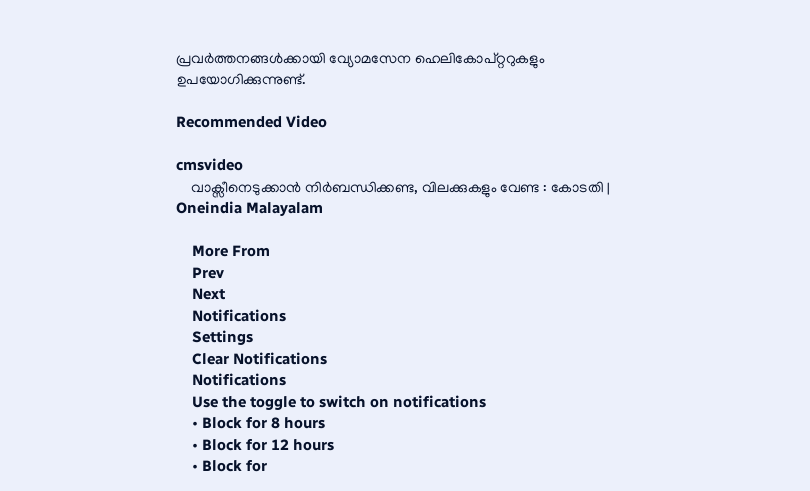പ്രവർത്തനങ്ങൾക്കായി വ്യോമസേന ഹെലികോപ്റ്ററുകളും ഉപയോഗിക്കുന്നുണ്ട്.

Recommended Video

cmsvideo
    വാക്സീനെടുക്കാന്‍ നിര്‍ബന്ധിക്കണ്ട, വിലക്കുകളും വേണ്ട : കോടതി | Oneindia Malayalam

    More From
    Prev
    Next
    Notifications
    Settings
    Clear Notifications
    Notifications
    Use the toggle to switch on notifications
    • Block for 8 hours
    • Block for 12 hours
    • Block for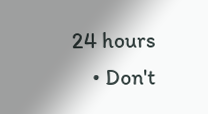24 hours
    • Don't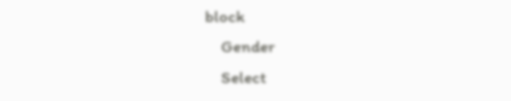block
    Gender
    Select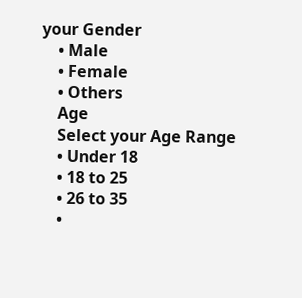your Gender
    • Male
    • Female
    • Others
    Age
    Select your Age Range
    • Under 18
    • 18 to 25
    • 26 to 35
    •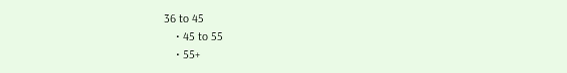36 to 45
    • 45 to 55
    • 55+